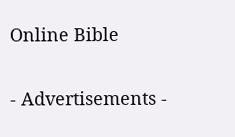Online Bible

- Advertisements -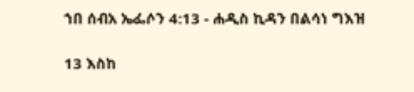ኀበ ሰብአ ኤፌሶን 4:13 - ሐዲስ ኪዳን በልሳነ ግእዝ

13 እስከ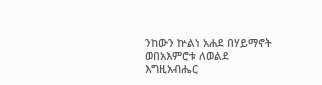ንከውን ኵልነ አሐደ በሃይማኖት ወበአእምሮቱ ለወልደ እግዚአብሔር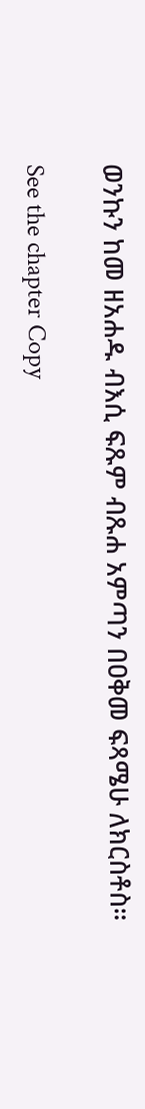ወንኩን ከመ ዘአሐዱ ብእሲ ፍጹም ብጹሐ አምጣን በዐቅመ ፍጻሜሁ ለክርስቶስ።

See the chapter Copy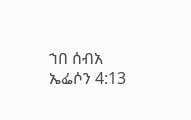ኀበ ሰብአ ኤፌሶን 4:13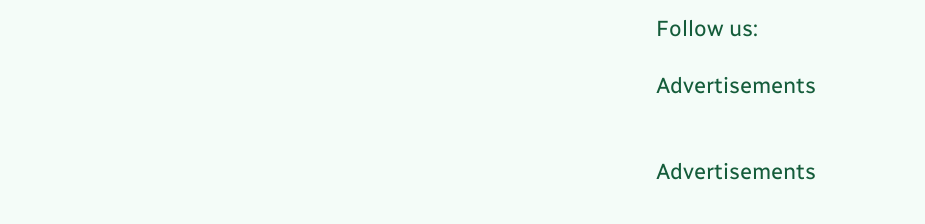Follow us:

Advertisements


Advertisements